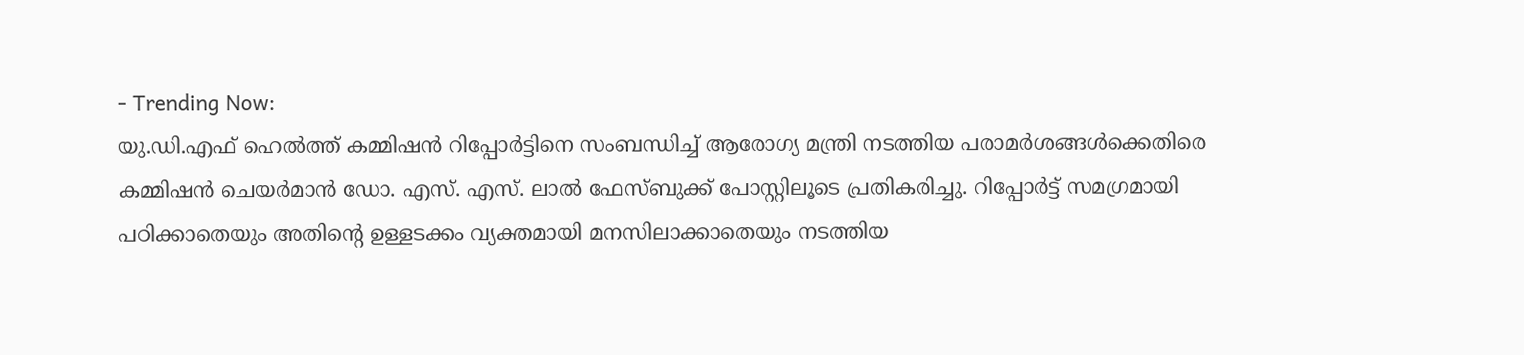- Trending Now:
യു.ഡി.എഫ് ഹെൽത്ത് കമ്മിഷൻ റിപ്പോർട്ടിനെ സംബന്ധിച്ച് ആരോഗ്യ മന്ത്രി നടത്തിയ പരാമർശങ്ങൾക്കെതിരെ കമ്മിഷൻ ചെയർമാൻ ഡോ. എസ്. എസ്. ലാൽ ഫേസ്ബുക്ക് പോസ്റ്റിലൂടെ പ്രതികരിച്ചു. റിപ്പോർട്ട് സമഗ്രമായി പഠിക്കാതെയും അതിന്റെ ഉള്ളടക്കം വ്യക്തമായി മനസിലാക്കാതെയും നടത്തിയ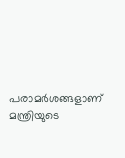പരാമർശങ്ങളാണ് മന്ത്രിയുടെ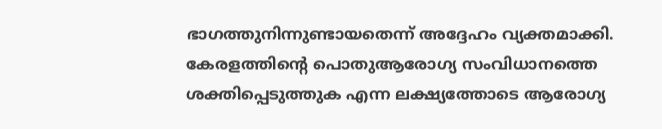ഭാഗത്തുനിന്നുണ്ടായതെന്ന് അദ്ദേഹം വ്യക്തമാക്കി. കേരളത്തിന്റെ പൊതുആരോഗ്യ സംവിധാനത്തെ ശക്തിപ്പെടുത്തുക എന്ന ലക്ഷ്യത്തോടെ ആരോഗ്യ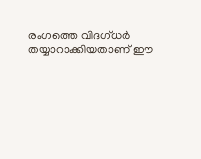രംഗത്തെ വിദഗ്ധർ തയ്യാറാക്കിയതാണ് ഈ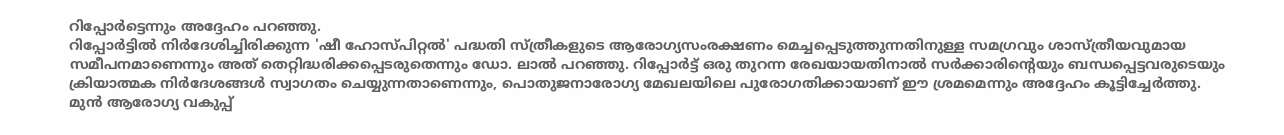റിപ്പോർട്ടെന്നും അദ്ദേഹം പറഞ്ഞു.
റിപ്പോർട്ടിൽ നിർദേശിച്ചിരിക്കുന്ന 'ഷീ ഹോസ്പിറ്റൽ' പദ്ധതി സ്ത്രീകളുടെ ആരോഗ്യസംരക്ഷണം മെച്ചപ്പെടുത്തുന്നതിനുള്ള സമഗ്രവും ശാസ്ത്രീയവുമായ സമീപനമാണെന്നും അത് തെറ്റിദ്ധരിക്കപ്പെടരുതെന്നും ഡോ. ലാൽ പറഞ്ഞു. റിപ്പോർട്ട് ഒരു തുറന്ന രേഖയായതിനാൽ സർക്കാരിന്റെയും ബന്ധപ്പെട്ടവരുടെയും ക്രിയാത്മക നിർദേശങ്ങൾ സ്വാഗതം ചെയ്യുന്നതാണെന്നും, പൊതുജനാരോഗ്യ മേഖലയിലെ പുരോഗതിക്കായാണ് ഈ ശ്രമമെന്നും അദ്ദേഹം കൂട്ടിച്ചേർത്തു.
മുൻ ആരോഗ്യ വകുപ്പ്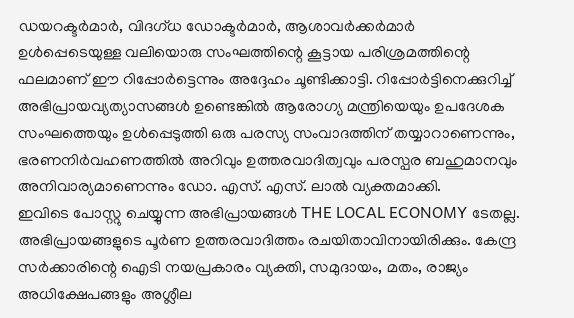ഡയറക്ടർമാർ, വിദഗ്ധ ഡോക്ടർമാർ, ആശാവർക്കർമാർ ഉൾപ്പെടെയുള്ള വലിയൊരു സംഘത്തിന്റെ കൂട്ടായ പരിശ്രമത്തിന്റെ ഫലമാണ് ഈ റിപ്പോർട്ടെന്നും അദ്ദേഹം ചൂണ്ടിക്കാട്ടി. റിപ്പോർട്ടിനെക്കുറിച്ച് അഭിപ്രായവ്യത്യാസങ്ങൾ ഉണ്ടെങ്കിൽ ആരോഗ്യ മന്ത്രിയെയും ഉപദേശക സംഘത്തെയും ഉൾപ്പെടുത്തി ഒരു പരസ്യ സംവാദത്തിന് തയ്യാറാണെന്നും, ഭരണനിർവഹണത്തിൽ അറിവും ഉത്തരവാദിത്വവും പരസ്പര ബഹുമാനവും അനിവാര്യമാണെന്നും ഡോ. എസ്. എസ്. ലാൽ വ്യക്തമാക്കി.
ഇവിടെ പോസ്റ്റു ചെയ്യുന്ന അഭിപ്രായങ്ങൾ THE LOCAL ECONOMY ടേതല്ല. അഭിപ്രായങ്ങളുടെ പൂർണ ഉത്തരവാദിത്തം രചയിതാവിനായിരിക്കും. കേന്ദ്ര സർക്കാരിന്റെ ഐടി നയപ്രകാരം വ്യക്തി, സമുദായം, മതം, രാജ്യം അധിക്ഷേപങ്ങളും അശ്ലീല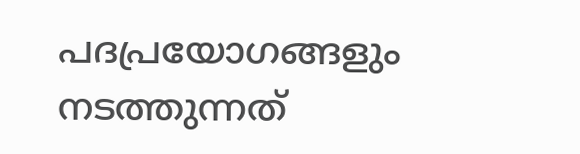പദപ്രയോഗങ്ങളും നടത്തുന്നത്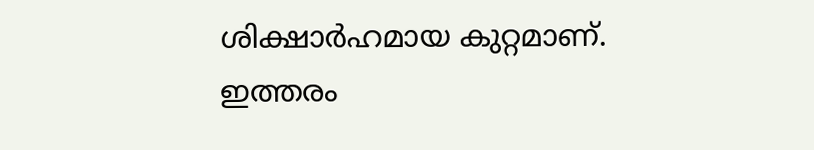ശിക്ഷാർഹമായ കുറ്റമാണ്. ഇത്തരം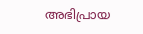അഭിപ്രായ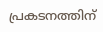പ്രകടനത്തിന്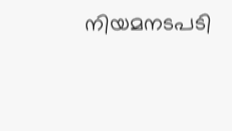നിയമനടപടി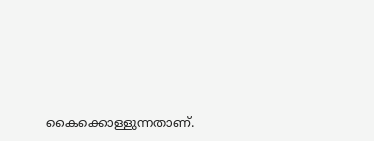കൈക്കൊള്ളുന്നതാണ്.